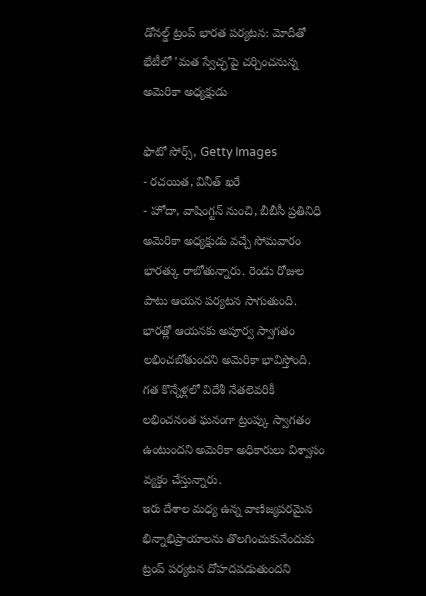డోనల్డ్ ట్రంప్ భారత పర్యటన: మోదీతో భేటీలో 'మత స్వేచ్ఛ'పై చర్చించనున్న అమెరికా అధ్యక్షుడు

ఫొటో సోర్స్, Getty Images
- రచయిత, వినీత్ ఖరే
- హోదా, వాషింగ్టన్ నుంచి, బీబీసీ ప్రతినిధి
అమెరికా అధ్యక్షుడు వచ్చే సోమవారం భారత్కు రాబోతున్నారు. రెండు రోజుల పాటు ఆయన పర్యటన సాగుతుంది.
భారత్లో ఆయనకు అపూర్వ స్వాగతం లభించబోతుందని అమెరికా భావిస్తోంది.
గత కొన్నేళ్లలో విదేశీ నేతలెవరికీ లభించనంత ఘనంగా ట్రంప్కు స్వాగతం ఉంటుందని అమెరికా అధికారులు విశ్వాసం వ్యక్తం చేస్తున్నారు.
ఇరు దేశాల మధ్య ఉన్న వాణిజ్యపరమైన భిన్నాభిప్రాయాలను తొలగించుకునేందుకు ట్రంప్ పర్యటన దోహదపడుతుందని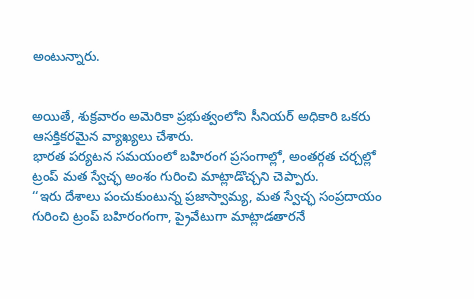అంటున్నారు.


అయితే, శుక్రవారం అమెరికా ప్రభుత్వంలోని సీనియర్ అధికారి ఒకరు ఆసక్తికరమైన వ్యాఖ్యలు చేశారు.
భారత పర్యటన సమయంలో బహిరంగ ప్రసంగాల్లో, అంతర్గత చర్చల్లో ట్రంప్ మత స్వేచ్ఛ అంశం గురించి మాట్లాడొచ్చని చెప్పారు.
‘‘ఇరు దేశాలు పంచుకుంటున్న ప్రజాస్వామ్య, మత స్వేచ్ఛ సంప్రదాయం గురించి ట్రంప్ బహిరంగంగా, ప్రైవేటుగా మాట్లాడతారనే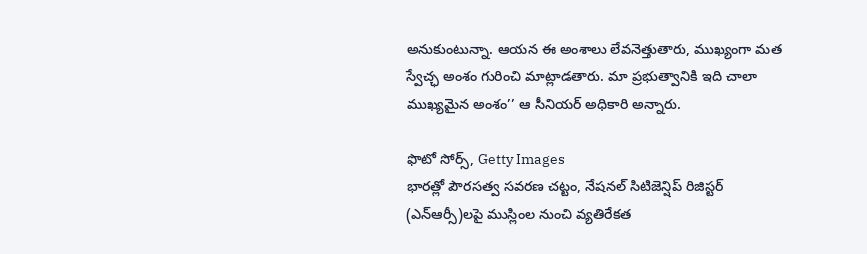అనుకుంటున్నా. ఆయన ఈ అంశాలు లేవనెత్తుతారు, ముఖ్యంగా మత స్వేచ్ఛ అంశం గురించి మాట్లాడతారు. మా ప్రభుత్వానికి ఇది చాలా ముఖ్యమైన అంశం’’ ఆ సీనియర్ అధికారి అన్నారు.

ఫొటో సోర్స్, Getty Images
భారత్లో పౌరసత్వ సవరణ చట్టం, నేషనల్ సిటిజెన్షిప్ రిజిస్టర్ (ఎన్ఆర్సీ)లపై ముస్లింల నుంచి వ్యతిరేకత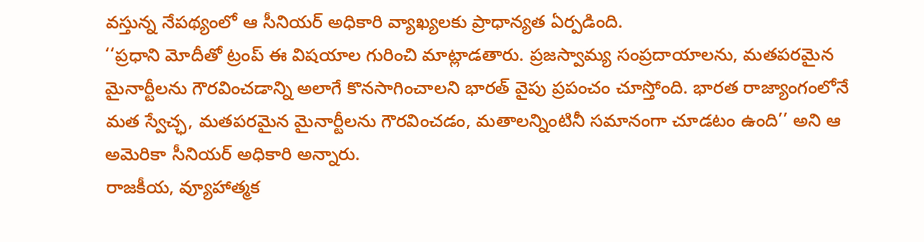వస్తున్న నేపథ్యంలో ఆ సీనియర్ అధికారి వ్యాఖ్యలకు ప్రాధాన్యత ఏర్పడింది.
‘‘ప్రధాని మోదీతో ట్రంప్ ఈ విషయాల గురించి మాట్లాడతారు. ప్రజస్వామ్య సంప్రదాయాలను, మతపరమైన మైనార్టీలను గౌరవించడాన్ని అలాగే కొనసాగించాలని భారత్ వైపు ప్రపంచం చూస్తోంది. భారత రాజ్యాంగంలోనే మత స్వేచ్ఛ, మతపరమైన మైనార్టీలను గౌరవించడం, మతాలన్నింటినీ సమానంగా చూడటం ఉంది’’ అని ఆ అమెరికా సీనియర్ అధికారి అన్నారు.
రాజకీయ, వ్యూహాత్మక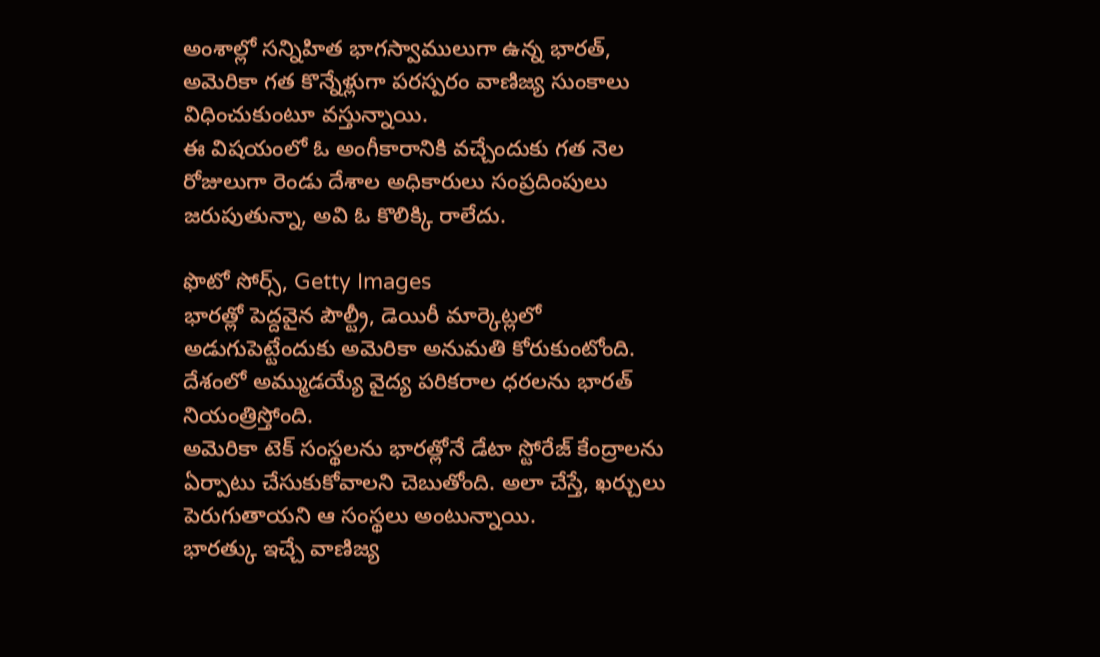అంశాల్లో సన్నిహిత భాగస్వాములుగా ఉన్న భారత్, అమెరికా గత కొన్నేళ్లుగా పరస్పరం వాణిజ్య సుంకాలు విధించుకుంటూ వస్తున్నాయి.
ఈ విషయంలో ఓ అంగీకారానికి వచ్చేందుకు గత నెల రోజులుగా రెండు దేశాల అధికారులు సంప్రదింపులు జరుపుతున్నా, అవి ఓ కొలిక్కి రాలేదు.

ఫొటో సోర్స్, Getty Images
భారత్లో పెద్దవైన పౌల్ట్రీ, డెయిరీ మార్కెట్లలో అడుగుపెట్టేందుకు అమెరికా అనుమతి కోరుకుంటోంది.
దేశంలో అమ్ముడయ్యే వైద్య పరికరాల ధరలను భారత్ నియంత్రిస్తోంది.
అమెరికా టెక్ సంస్థలను భారత్లోనే డేటా స్టోరేజ్ కేంద్రాలను ఏర్పాటు చేసుకుకోవాలని చెబుతోంది. అలా చేస్తే, ఖర్చులు పెరుగుతాయని ఆ సంస్థలు అంటున్నాయి.
భారత్కు ఇచ్చే వాణిజ్య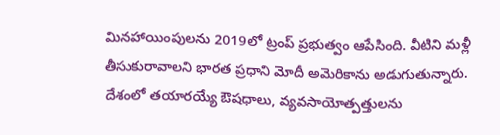మినహాయింపులను 2019లో ట్రంప్ ప్రభుత్వం ఆపేసింది. వీటిని మళ్లీ తీసుకురావాలని భారత ప్రధాని మోదీ అమెరికాను అడుగుతున్నారు.
దేశంలో తయారయ్యే ఔషధాలు, వ్యవసాయోత్పత్తులను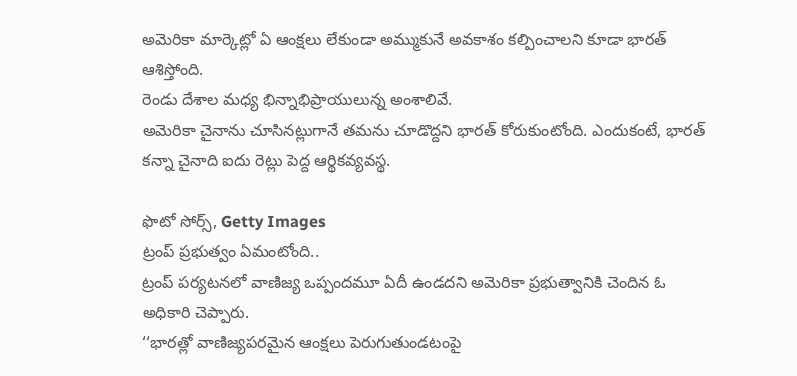అమెరికా మార్కెట్లో ఏ ఆంక్షలు లేకుండా అమ్ముకునే అవకాశం కల్పించాలని కూడా భారత్ ఆశిస్తోంది.
రెండు దేశాల మధ్య భిన్నాభిప్రాయులున్న అంశాలివే.
అమెరికా చైనాను చూసినట్లుగానే తమను చూడొద్దని భారత్ కోరుకుంటోంది. ఎందుకంటే, భారత్ కన్నా చైనాది ఐదు రెట్లు పెద్ద ఆర్థికవ్యవస్థ.

ఫొటో సోర్స్, Getty Images
ట్రంప్ ప్రభుత్వం ఏమంటోంది..
ట్రంప్ పర్యటనలో వాణిజ్య ఒప్పందమూ ఏదీ ఉండదని అమెరికా ప్రభుత్వానికి చెందిన ఓ అధికారి చెప్పారు.
‘‘భారత్లో వాణిజ్యపరమైన ఆంక్షలు పెరుగుతుండటంపై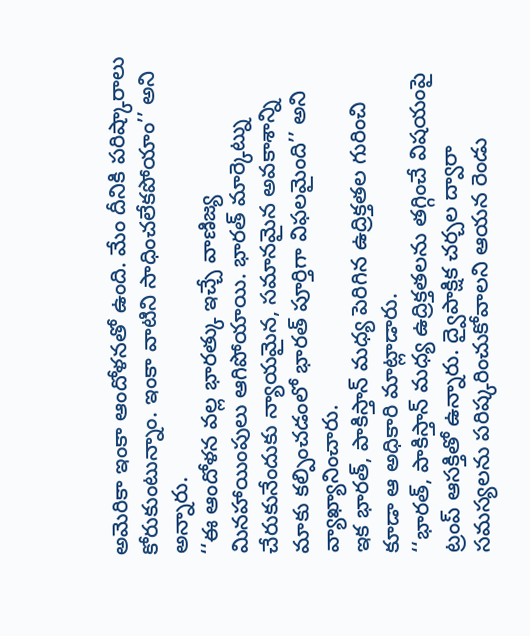అమెరికా ఇంకా ఆందోళనతో ఉంది. మేం దీనికి పరిష్కారాలు కోరుకుంటున్నాం. ఇంకా వాటిని సాధించలేకపోయాం’’ అని అన్నారు.
‘‘ఈ ఆందోళన వల్ల భారత్కు ఇచ్చే వాణిజ్య మినహాయింపులు ఆగిపోయాయి. భారత్ మార్కెట్ను చేరుకునేందుకు న్యాయమైన, సమానమైన అవకాశాన్ని మాకు కల్పించడంలో భారత్ పూర్తిగా విఫలమైంది’’ అని వ్యాఖ్యానించారు.
ఇక భారత్, పాకిస్తాన్ మధ్య పెరిగిన ఉద్రిక్తతల గురించి కూడా ఆ అధికారి మాట్లాడారు.
‘‘భారత్, పాకిస్తాన్ మధ్య ఉద్రిక్తతలను తగ్గించే విషయంపై ట్రంప్ ఆసక్తితో ఉన్నారు. ద్వైపాక్షిక చర్చల ద్వారా సమస్యలను పరిష్కరించుకోవాలని ఆయన రెండు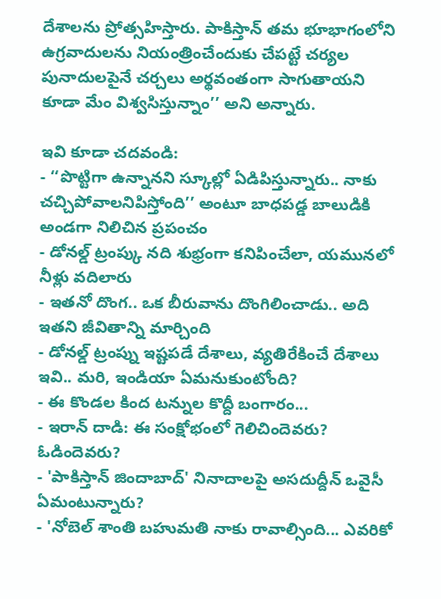దేశాలను ప్రోత్సహిస్తారు. పాకిస్తాన్ తమ భూభాగంలోని ఉగ్రవాదులను నియంత్రించేందుకు చేపట్టే చర్యల పునాదులపైనే చర్చలు అర్థవంతంగా సాగుతాయని కూడా మేం విశ్వసిస్తున్నాం’’ అని అన్నారు.

ఇవి కూడా చదవండి:
- ‘‘పొట్టిగా ఉన్నానని స్కూల్లో ఏడిపిస్తున్నారు.. నాకు చచ్చిపోవాలనిపిస్తోంది’’ అంటూ బాధపడ్డ బాలుడికి అండగా నిలిచిన ప్రపంచం
- డోనల్డ్ ట్రంప్కు నది శుభ్రంగా కనిపించేలా, యమునలో నీళ్లు వదిలారు
- ఇతనో దొంగ.. ఒక బీరువాను దొంగిలించాడు.. అది ఇతని జీవితాన్ని మార్చింది
- డోనల్డ్ ట్రంప్ను ఇష్టపడే దేశాలు, వ్యతిరేకించే దేశాలు ఇవి.. మరి, ఇండియా ఏమనుకుంటోంది?
- ఈ కొండల కింద టన్నుల కొద్దీ బంగారం...
- ఇరాన్ దాడి: ఈ సంక్షోభంలో గెలిచిందెవరు? ఓడిందెవరు?
- 'పాకిస్తాన్ జిందాబాద్' నినాదాలపై అసదుద్దీన్ ఒవైసీ ఏమంటున్నారు?
- 'నోబెల్ శాంతి బహుమతి నాకు రావాల్సింది... ఎవరికో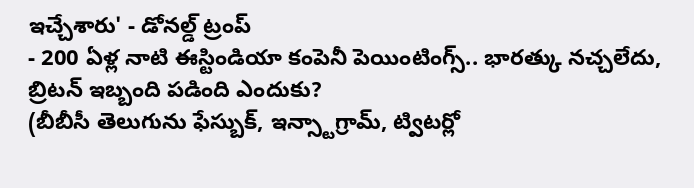ఇచ్చేశారు' - డోనల్డ్ ట్రంప్
- 200 ఏళ్ల నాటి ఈస్టిండియా కంపెనీ పెయింటింగ్స్.. భారత్కు నచ్చలేదు, బ్రిటన్ ఇబ్బంది పడింది ఎందుకు?
(బీబీసీ తెలుగును ఫేస్బుక్, ఇన్స్టాగ్రామ్, ట్విటర్లో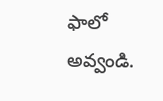ఫాలో అవ్వండి.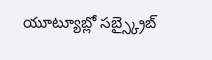యూట్యూబ్లో సబ్స్క్రైబ్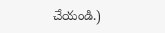చేయండి.)